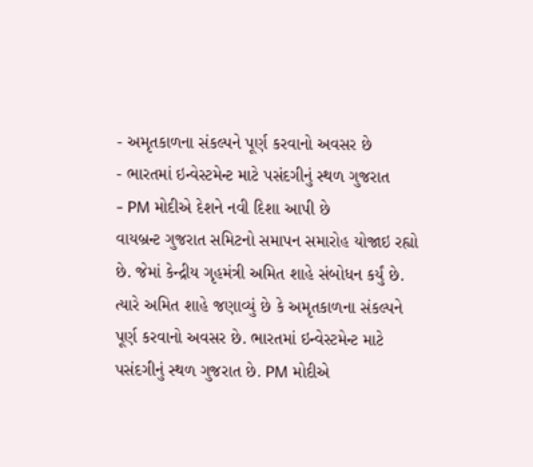- અમૃતકાળના સંકલ્પને પૂર્ણ કરવાનો અવસર છે
- ભારતમાં ઇન્વેસ્ટમેન્ટ માટે પસંદગીનું સ્થળ ગુજરાત
- PM મોદીએ દેશને નવી દિશા આપી છે
વાયબ્રન્ટ ગુજરાત સમિટનો સમાપન સમારોહ યોજાઇ રહ્યો છે. જેમાં કેન્દ્રીય ગૃહમંત્રી અમિત શાહે સંબોધન કર્યું છે. ત્યારે અમિત શાહે જણાવ્યું છે કે અમૃતકાળના સંકલ્પને પૂર્ણ કરવાનો અવસર છે. ભારતમાં ઇન્વેસ્ટમેન્ટ માટે પસંદગીનું સ્થળ ગુજરાત છે. PM મોદીએ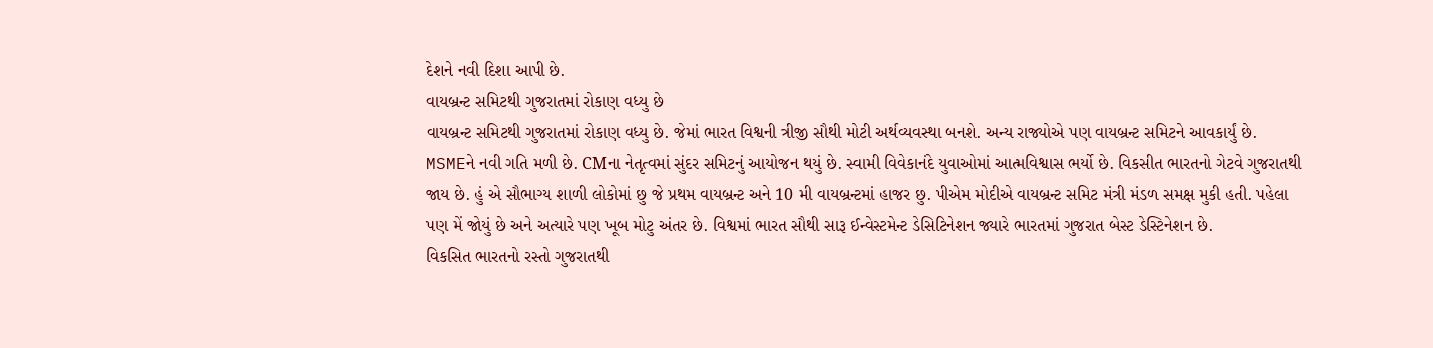દેશને નવી દિશા આપી છે.
વાયબ્રન્ટ સમિટથી ગુજરાતમાં રોકાણ વધ્યુ છે
વાયબ્રન્ટ સમિટથી ગુજરાતમાં રોકાણ વધ્યુ છે. જેમાં ભારત વિશ્વની ત્રીજી સૌથી મોટી અર્થવ્યવસ્થા બનશે. અન્ય રાજ્યોએ પણ વાયબ્રન્ટ સમિટને આવકાર્યું છે. MSMEને નવી ગતિ મળી છે. CMના નેતૃત્વમાં સુંદર સમિટનું આયોજન થયું છે. સ્વામી વિવેકાનંદે યુવાઓમાં આત્મવિશ્વાસ ભર્યો છે. વિકસીત ભારતનો ગેટવે ગુજરાતથી જાય છે. હું એ સૌભાગ્ય શાળી લોકોમાં છુ જે પ્રથમ વાયબ્રન્ટ અને 10 મી વાયબ્રન્ટમાં હાજર છુ. પીએમ મોદીએ વાયબ્રન્ટ સમિટ મંત્રી મંડળ સમક્ષ મુકી હતી. પહેલા પણ મેં જોયું છે અને અત્યારે પણ ખૂબ મોટુ અંતર છે. વિશ્વમાં ભારત સૌથી સારૂ ઈન્વેસ્ટમેન્ટ ડેસિટિનેશન જ્યારે ભારતમાં ગુજરાત બેસ્ટ ડેસ્ટિનેશન છે.
વિકસિત ભારતનો રસ્તો ગુજરાતથી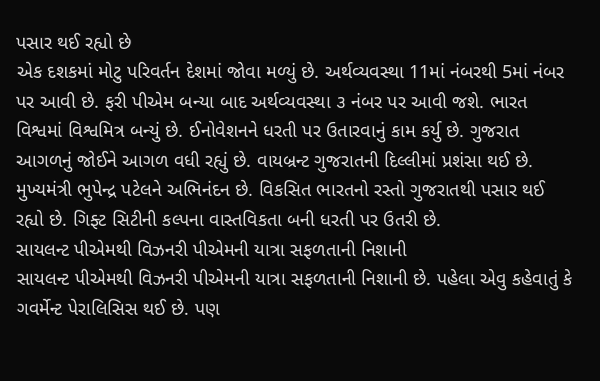પસાર થઈ રહ્યો છે
એક દશકમાં મોટુ પરિવર્તન દેશમાં જોવા મળ્યું છે. અર્થવ્યવસ્થા 11માં નંબરથી 5માં નંબર પર આવી છે. ફરી પીએમ બન્યા બાદ અર્થવ્યવસ્થા ૩ નંબર પર આવી જશે. ભારત વિશ્વમાં વિશ્વમિત્ર બન્યું છે. ઈનોવેશનને ધરતી પર ઉતારવાનું કામ કર્યુ છે. ગુજરાત આગળનું જોઈને આગળ વધી રહ્યું છે. વાયબ્રન્ટ ગુજરાતની દિલ્લીમાં પ્રશંસા થઈ છે. મુખ્યમંત્રી ભુપેન્દ્ર પટેલને અભિનંદન છે. વિકસિત ભારતનો રસ્તો ગુજરાતથી પસાર થઈ રહ્યો છે. ગિફ્ટ સિટીની કલ્પના વાસ્તવિકતા બની ધરતી પર ઉતરી છે.
સાયલન્ટ પીએમથી વિઝનરી પીએમની યાત્રા સફળતાની નિશાની
સાયલન્ટ પીએમથી વિઝનરી પીએમની યાત્રા સફળતાની નિશાની છે. પહેલા એવુ કહેવાતું કે ગવર્મેન્ટ પેરાલિસિસ થઈ છે. પણ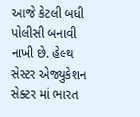આજે કેટલી બધી પોલીસી બનાવી નાખી છે. હેલ્થ સેસ્ટર એજ્યુકેશન સેક્ટર માં ભારત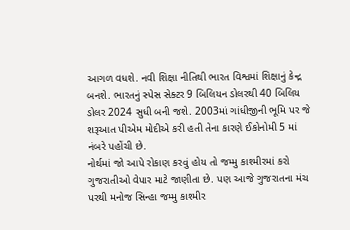આગળ વધશે. નવી શિક્ષા નીતિથી ભારત વિશ્વમાં શિક્ષાનું કેન્દ્ર બનશે. ભારતનું સ્પેસ સેક્ટર 9 બિલિયન ડોલરથી 40 બિલિય ડોલર 2024 સુધી બની જશે. 2003માં ગાંધીજીની ભૂમિ પર જે શરૂઆત પીએમ મોદીએ કરી હતી તેના કારણે ઈકોનોમી 5 માં નંબરે પહોંચી છે.
નોર્થમાં જો આપે રોકાણ કરવું હોય તો જમ્મુ કાશ્મીરમાં કરો
ગુજરાતીઓ વેપાર માટે જાણીતા છે. પણ આજે ગુજરાતના મંચ પરથી મનોજ સિન્હા જમ્મુ કાશ્મીર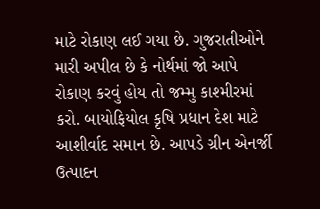માટે રોકાણ લઈ ગયા છે. ગુજરાતીઓને મારી અપીલ છે કે નોર્થમાં જો આપે રોકાણ કરવું હોય તો જમ્મુ કાશ્મીરમાં કરો. બાયોફિયોલ કૃષિ પ્રધાન દેશ માટે આશીર્વાદ સમાન છે. આપડે ગ્રીન એનર્જી ઉત્પાદન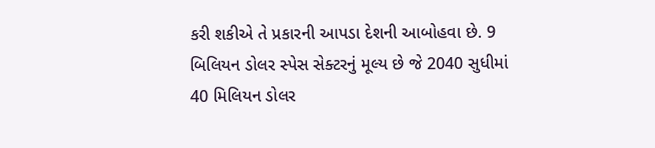કરી શકીએ તે પ્રકારની આપડા દેશની આબોહવા છે. 9 બિલિયન ડોલર સ્પેસ સેક્ટરનું મૂલ્ય છે જે 2040 સુધીમાં 40 મિલિયન ડોલર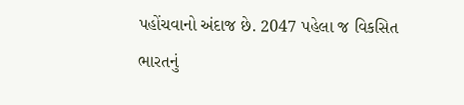પહોંચવાનો અંદાજ છે. 2047 પહેલા જ વિકસિત ભારતનું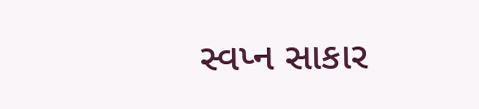સ્વપ્ન સાકાર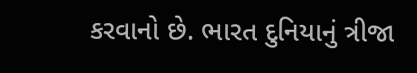કરવાનો છે. ભારત દુનિયાનું ત્રીજા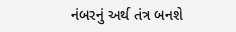નંબરનું અર્થ તંત્ર બનશે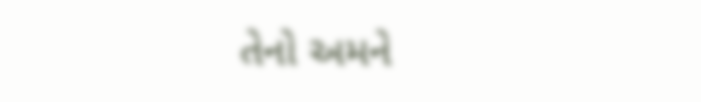તેનો અમને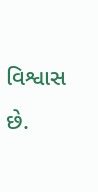વિશ્વાસ છે.